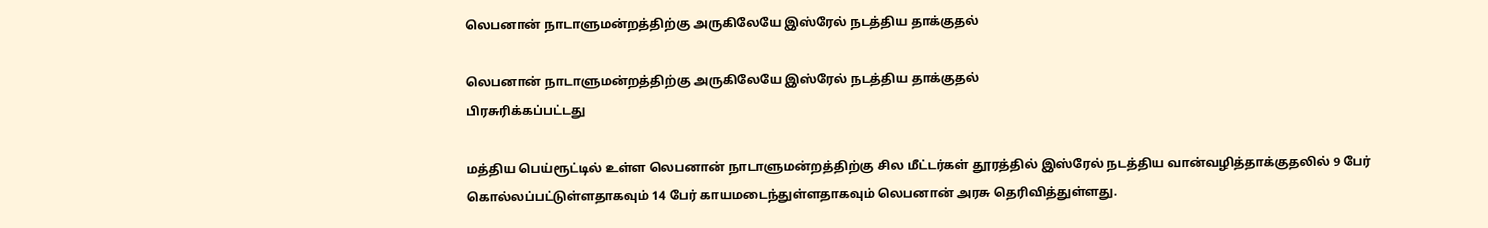லெபனான் நாடாளுமன்றத்திற்கு அருகிலேயே இஸ்ரேல் நடத்திய தாக்குதல்

லெபனான் நாடாளுமன்றத்திற்கு அருகிலேயே இஸ்ரேல் நடத்திய தாக்குதல்
பிரசுரிக்கப்பட்டது

மத்திய பெய்ரூட்டில் உள்ள லெபனான் நாடாளுமன்றத்திற்கு சில மீட்டர்கள் தூரத்தில் இஸ்ரேல் நடத்திய வான்வழித்தாக்குதலில் 9 பேர் கொல்லப்பட்டுள்ளதாகவும் 14 பேர் காயமடைந்துள்ளதாகவும் லெபனான் அரசு தெரிவித்துள்ளது.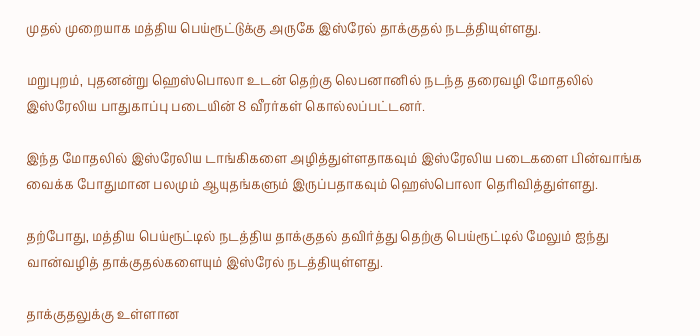முதல் முறையாக மத்திய பெய்ரூட்டுக்கு அருகே இஸ்ரேல் தாக்குதல் நடத்தியுள்ளது.

மறுபுறம், புதனன்று ஹெஸ்பொலா உடன் தெற்கு லெபனானில் நடந்த தரைவழி மோதலில் இஸ்ரேலிய பாதுகாப்பு படையின் 8 வீரர்கள் கொல்லப்பட்டனர்.

இந்த மோதலில் இஸ்ரேலிய டாங்கிகளை அழித்துள்ளதாகவும் இஸ்ரேலிய படைகளை பின்வாங்க வைக்க போதுமான பலமும் ஆயுதங்களும் இருப்பதாகவும் ஹெஸ்பொலா தெரிவித்துள்ளது.

தற்போது, மத்திய பெய்ரூட்டில் நடத்திய தாக்குதல் தவிர்த்து தெற்கு பெய்ரூட்டில் மேலும் ஐந்து வான்வழித் தாக்குதல்களையும் இஸ்ரேல் நடத்தியுள்ளது.

தாக்குதலுக்கு உள்ளான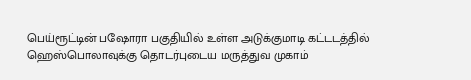பெய்ரூட்டின் பஷோரா பகுதியில் உள்ள அடுக்குமாடி கட்டடத்தில் ஹெஸ்பொலாவுக்கு தொடர்புடைய மருத்துவ முகாம்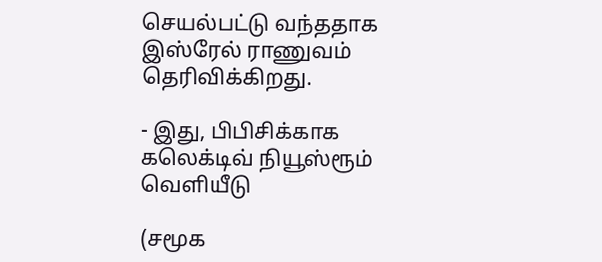செயல்பட்டு வந்ததாக இஸ்ரேல் ராணுவம் தெரிவிக்கிறது.

- இது, பிபிசிக்காக கலெக்டிவ் நியூஸ்ரூம் வெளியீடு

(சமூக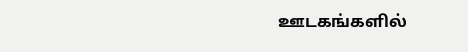ஊடகங்களில்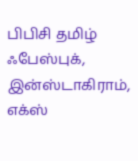பிபிசி தமிழ் ஃபேஸ்புக், இன்ஸ்டாகிராம், எக்ஸ்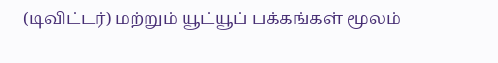(டிவிட்டர்) மற்றும் யூட்யூப் பக்கங்கள் மூலம்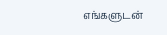எங்களுடன்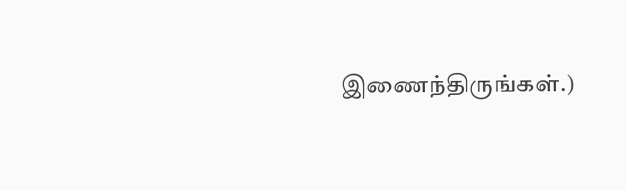இணைந்திருங்கள்.)